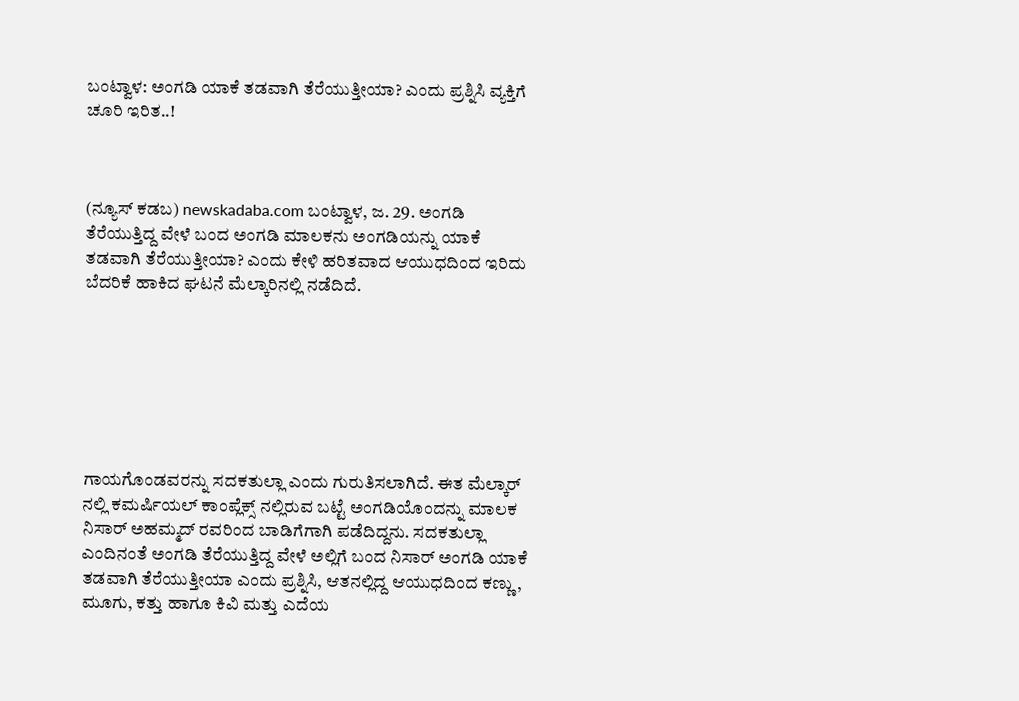ಬಂಟ್ವಾಳ: ಅಂಗಡಿ ಯಾಕೆ ತಡವಾಗಿ ತೆರೆಯುತ್ತೀಯಾ? ಎಂದು ಪ್ರಶ್ನಿಸಿ ವ್ಯಕ್ತಿಗೆ ಚೂರಿ ಇರಿತ..!



(ನ್ಯೂಸ್ ಕಡಬ) newskadaba.com ಬಂಟ್ವಾಳ, ಜ. 29. ಅಂಗಡಿ ತೆರೆಯುತ್ತಿದ್ದ ವೇಳೆ ಬಂದ ಅಂಗಡಿ ಮಾಲಕನು ಅಂಗಡಿಯನ್ನು ಯಾಕೆ ತಡವಾಗಿ ತೆರೆಯುತ್ತೀಯಾ? ಎಂದು ಕೇಳಿ ಹರಿತವಾದ ಆಯುಧದಿಂದ ಇರಿದು ಬೆದರಿಕೆ ಹಾಕಿದ ಘಟನೆ ಮೆಲ್ಕಾರಿನಲ್ಲಿ ನಡೆದಿದೆ.







ಗಾಯಗೊಂಡವರನ್ನು ಸದಕತುಲ್ಲಾ ಎಂದು ಗುರುತಿಸಲಾಗಿದೆ. ಈತ ಮೆಲ್ಕಾರ್ ನಲ್ಲಿ ಕಮರ್ಷಿಯಲ್ ಕಾಂಪ್ಲೆಕ್ಸ್ ನಲ್ಲಿರುವ ಬಟ್ಟೆ ಅಂಗಡಿಯೊಂದನ್ನು ಮಾಲಕ ನಿಸಾರ್ ಅಹಮ್ಮದ್ ರವರಿಂದ ಬಾಡಿಗೆಗಾಗಿ ಪಡೆದಿದ್ದನು. ಸದಕತುಲ್ಲಾ ಎಂದಿನಂತೆ ಅಂಗಡಿ ತೆರೆಯುತ್ತಿದ್ದ ವೇಳೆ ಅಲ್ಲಿಗೆ ಬಂದ ನಿಸಾರ್ ಅಂಗಡಿ ಯಾಕೆ ತಡವಾಗಿ ತೆರೆಯುತ್ತೀಯಾ ಎಂದು ಪ್ರಶ್ನಿಸಿ, ಆತನಲ್ಲಿದ್ದ ಆಯುಧದಿಂದ ಕಣ್ಣು, ಮೂಗು, ಕತ್ತು ಹಾಗೂ ಕಿವಿ ಮತ್ತು ಎದೆಯ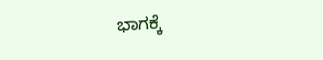ಭಾಗಕ್ಕೆ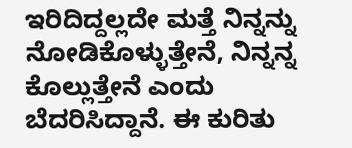ಇರಿದಿದ್ದಲ್ಲದೇ ಮತ್ತೆ ನಿನ್ನನ್ನು ನೋಡಿಕೊಳ್ಳುತ್ತೇನೆ, ನಿನ್ನನ್ನ ಕೊಲ್ಲುತ್ತೇನೆ ಎಂದು ಬೆದರಿಸಿದ್ದಾನೆ. ಈ ಕುರಿತು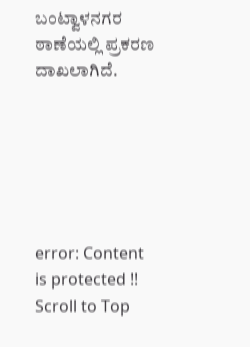ಬಂಟ್ವಾಳನಗರ ಠಾಣೆಯಲ್ಲಿ ಪ್ರಕರಣ ದಾಖಲಾಗಿದೆ.






error: Content is protected !!
Scroll to Top